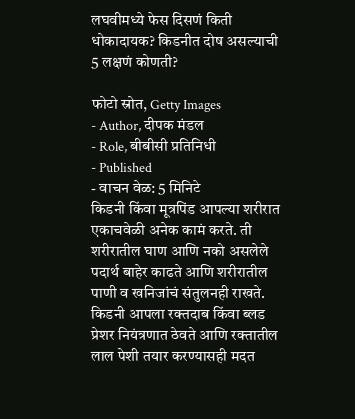लघवीमध्ये फेस दिसणं किती धोकादायक? किडनीत दोष असल्याची 5 लक्षणं कोणती?

फोटो स्रोत, Getty Images
- Author, दीपक मंडल
- Role, बीबीसी प्रतिनिधी
- Published
- वाचन वेळ: 5 मिनिटे
किडनी किंवा मूत्रपिंड आपल्या शरीरात एकाचवेळी अनेक कामं करते. ती शरीरातील घाण आणि नको असलेले पदार्थ बाहेर काढते आणि शरीरातील पाणी व खनिजांचं संतुलनही राखते.
किडनी आपला रक्तदाब किंवा ब्लड प्रेशर नियंत्रणात ठेवते आणि रक्तातील लाल पेशी तयार करण्यासही मदत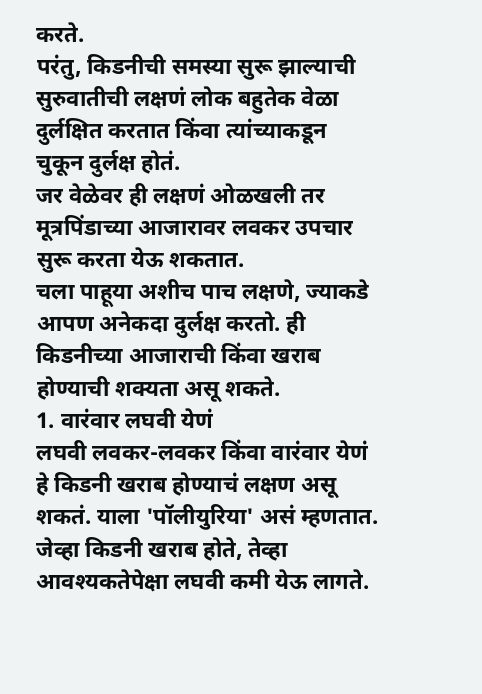करते.
परंतु, किडनीची समस्या सुरू झाल्याची सुरुवातीची लक्षणं लोक बहुतेक वेळा दुर्लक्षित करतात किंवा त्यांच्याकडून चुकून दुर्लक्ष होतं.
जर वेळेवर ही लक्षणं ओळखली तर मूत्रपिंडाच्या आजारावर लवकर उपचार सुरू करता येऊ शकतात.
चला पाहूया अशीच पाच लक्षणे, ज्याकडे आपण अनेकदा दुर्लक्ष करतो. ही किडनीच्या आजाराची किंवा खराब होण्याची शक्यता असू शकते.
1. वारंवार लघवी येणं
लघवी लवकर-लवकर किंवा वारंवार येणं हे किडनी खराब होण्याचं लक्षण असू शकतं. याला 'पॉलीयुरिया' असं म्हणतात.
जेव्हा किडनी खराब होते, तेव्हा आवश्यकतेपेक्षा लघवी कमी येऊ लागते.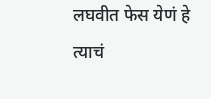लघवीत फेस येणं हे त्याचं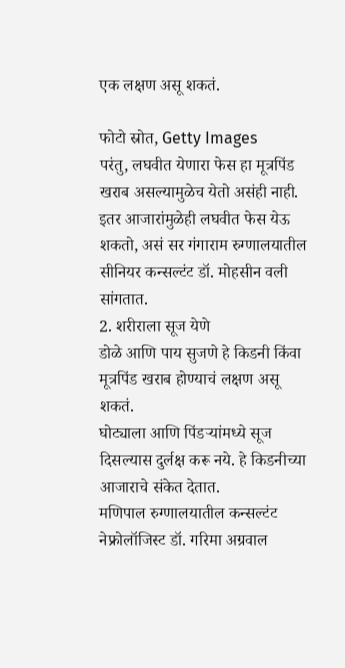एक लक्षण असू शकतं.

फोटो स्रोत, Getty Images
परंतु, लघवीत येणारा फेस हा मूत्रपिंड खराब असल्यामुळेच येतो असंही नाही. इतर आजारांमुळेही लघवीत फेस येऊ शकतो, असं सर गंगाराम रुग्णालयातील सीनियर कन्सल्टंट डॉ. मोहसीन वली सांगतात.
2. शरीराला सूज येणे
डोळे आणि पाय सुजणे हे किडनी किंवा मूत्रपिंड खराब होण्याचं लक्षण असू शकतं.
घोट्याला आणि पिंडऱ्यांमध्ये सूज दिसल्यास दुर्लक्ष करू नये. हे किडनीच्या आजाराचे संकेत देतात.
मणिपाल रुग्णालयातील कन्सल्टंट नेफ्रोलॉजिस्ट डॉ. गरिमा अग्रवाल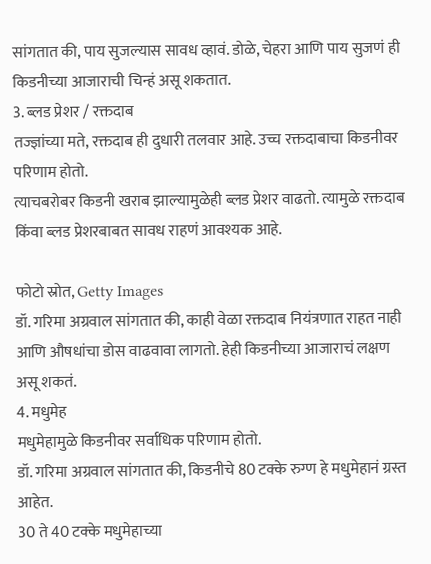सांगतात की, पाय सुजल्यास सावध व्हावं. डोळे, चेहरा आणि पाय सुजणं ही किडनीच्या आजाराची चिन्हं असू शकतात.
3. ब्लड प्रेशर / रक्तदाब
तज्ज्ञांच्या मते, रक्तदाब ही दुधारी तलवार आहे. उच्च रक्तदाबाचा किडनीवर परिणाम होतो.
त्याचबरोबर किडनी खराब झाल्यामुळेही ब्लड प्रेशर वाढतो. त्यामुळे रक्तदाब किंवा ब्लड प्रेशरबाबत सावध राहणं आवश्यक आहे.

फोटो स्रोत, Getty Images
डॉ. गरिमा अग्रवाल सांगतात की, काही वेळा रक्तदाब नियंत्रणात राहत नाही आणि औषधांचा डोस वाढवावा लागतो. हेही किडनीच्या आजाराचं लक्षण असू शकतं.
4. मधुमेह
मधुमेहामुळे किडनीवर सर्वाधिक परिणाम होतो.
डॉ. गरिमा अग्रवाल सांगतात की, किडनीचे 80 टक्के रुग्ण हे मधुमेहानं ग्रस्त आहेत.
30 ते 40 टक्के मधुमेहाच्या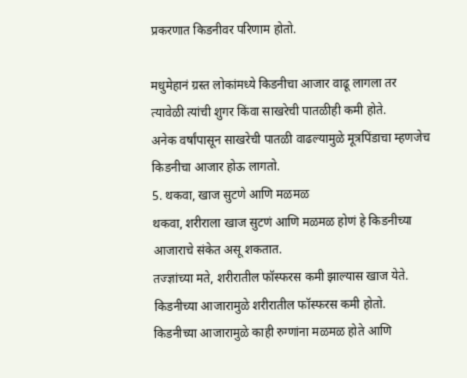प्रकरणात किडनीवर परिणाम होतो.

मधुमेहानं ग्रस्त लोकांमध्ये किडनीचा आजार वाढू लागला तर त्यावेळी त्यांची शुगर किंवा साखरेची पातळीही कमी होते.
अनेक वर्षांपासून साखरेची पातळी वाढल्यामुळे मूत्रपिंडाचा म्हणजेच किडनीचा आजार होऊ लागतो.
5. थकवा, खाज सुटणे आणि मळमळ
थकवा, शरीराला खाज सुटणं आणि मळमळ होणं हे किडनीच्या आजाराचे संकेत असू शकतात.
तज्ज्ञांच्या मते, शरीरातील फॉस्फरस कमी झाल्यास खाज येते. किडनीच्या आजारामुळे शरीरातील फॉस्फरस कमी होतो.
किडनीच्या आजारामुळे काही रुग्णांना मळमळ होते आणि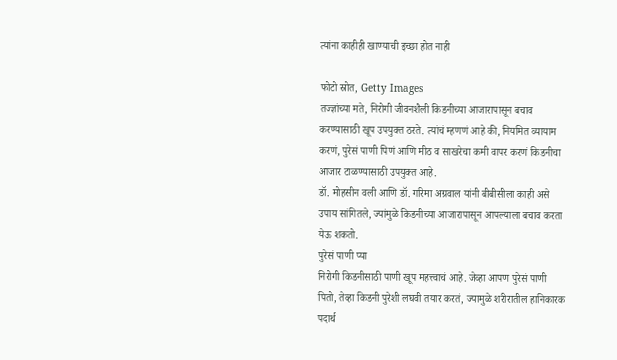त्यांना काहीही खाण्याची इच्छा होत नाही

फोटो स्रोत, Getty Images
तज्ज्ञांच्या मते, निरोगी जीवनशैली किडनीच्या आजारापासून बचाव करण्यासाठी खूप उपयुक्त ठरते. त्यांचं म्हणणं आहे की, नियमित व्यायाम करणं, पुरेसं पाणी पिणं आणि मीठ व साखरेचा कमी वापर करणं किडनीचा आजार टाळण्यासाठी उपयुक्त आहे.
डॉ. मोहसीन वली आणि डॉ. गरिमा अग्रवाल यांनी बीबीसीला काही असे उपाय सांगितले, ज्यांमुळे किडनीच्या आजारापासून आपल्याला बचाव करता येऊ शकतो.
पुरेसं पाणी प्या
निरोगी किडनीसाठी पाणी खूप महत्त्वाचं आहे. जेव्हा आपण पुरेसं पाणी पितो, तेव्हा किडनी पुरेशी लघवी तयार करतं, ज्यामुळे शरीरातील हानिकारक पदार्थ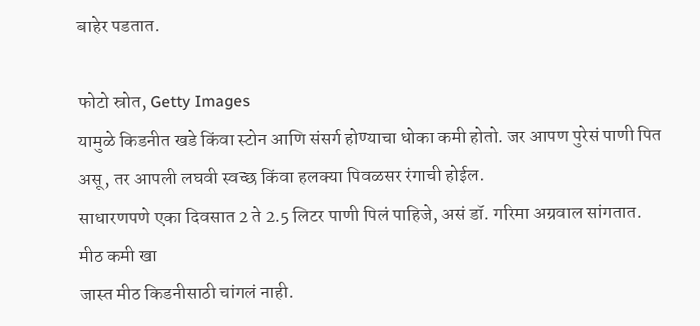बाहेर पडतात.

फोटो स्रोत, Getty Images
यामुळे किडनीत खडे किंवा स्टोन आणि संसर्ग होण्याचा धोका कमी होतो. जर आपण पुरेसं पाणी पित असू, तर आपली लघवी स्वच्छ किंवा हलक्या पिवळसर रंगाची होईल.
साधारणपणे एका दिवसात 2 ते 2.5 लिटर पाणी पिलं पाहिजे, असं डॉ. गरिमा अग्रवाल सांगतात.
मीठ कमी खा
जास्त मीठ किडनीसाठी चांगलं नाही.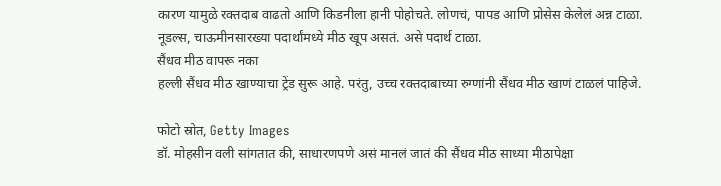कारण यामुळे रक्तदाब वाढतो आणि किडनीला हानी पोहोचते. लोणचं, पापड आणि प्रोसेस केलेलं अन्न टाळा.
नूडल्स, चाऊमीनसारख्या पदार्थांमध्ये मीठ खूप असतं. असे पदार्थ टाळा.
सैंधव मीठ वापरू नका
हल्ली सैंधव मीठ खाण्याचा ट्रेंड सुरू आहे. परंतु, उच्च रक्तदाबाच्या रुग्णांनी सैंधव मीठ खाणं टाळलं पाहिजे.

फोटो स्रोत, Getty Images
डॉ. मोहसीन वली सांगतात की, साधारणपणे असं मानलं जातं की सैंधव मीठ साध्या मीठापेक्षा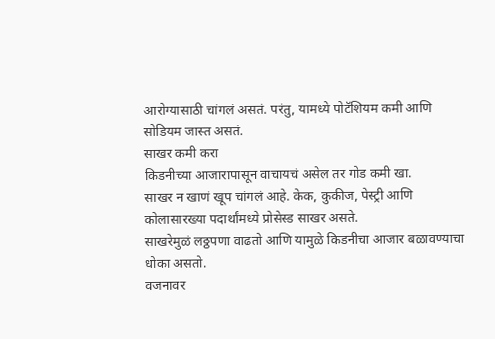आरोग्यासाठी चांगलं असतं. परंतु, यामध्ये पोटॅशियम कमी आणि सोडियम जास्त असतं.
साखर कमी करा
किडनीच्या आजारापासून वाचायचं असेल तर गोड कमी खा.
साखर न खाणं खूप चांगलं आहे. केक, कुकीज, पेस्ट्री आणि कोलासारख्या पदार्थांमध्ये प्रोसेस्ड साखर असते.
साखरेमुळं लठ्ठपणा वाढतो आणि यामुळे किडनीचा आजार बळावण्याचा धोका असतो.
वजनावर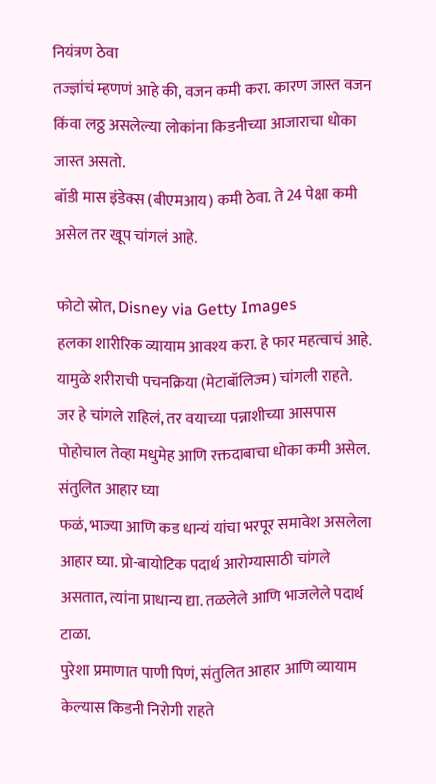नियंत्रण ठेवा
तज्ज्ञांचं म्हणणं आहे की, वजन कमी करा. कारण जास्त वजन किंवा लठ्ठ असलेल्या लोकांना किडनीच्या आजाराचा धोका जास्त असतो.
बॉडी मास इंडेक्स (बीएमआय) कमी ठेवा. ते 24 पेक्षा कमी असेल तर खूप चांगलं आहे.

फोटो स्रोत, Disney via Getty Images
हलका शारीरिक व्यायाम आवश्य करा. हे फार महत्वाचं आहे. यामुळे शरीराची पचनक्रिया (मेटाबॉलिज्म) चांगली राहते.
जर हे चांगले राहिलं, तर वयाच्या पन्नाशीच्या आसपास पोहोचाल तेव्हा मधुमेह आणि रक्तदाबाचा धोका कमी असेल.
संतुलित आहार घ्या
फळं, भाज्या आणि कड धान्यं यांचा भरपूर समावेश असलेला आहार घ्या. प्रो-बायोटिक पदार्थ आरोग्यासाठी चांगले असतात, त्यांना प्राधान्य द्या. तळलेले आणि भाजलेले पदार्थ टाळा.
पुरेशा प्रमाणात पाणी पिणं, संतुलित आहार आणि व्यायाम केल्यास किडनी निरोगी राहते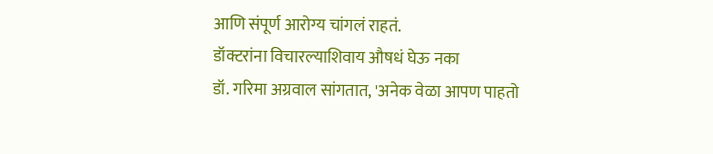आणि संपूर्ण आरोग्य चांगलं राहतं.
डॉक्टरांना विचारल्याशिवाय औषधं घेऊ नका
डॉ. गरिमा अग्रवाल सांगतात, 'अनेक वेळा आपण पाहतो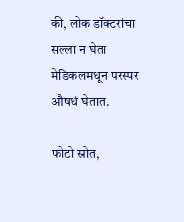की, लोक डॉक्टरांचा सल्ला न घेता मेडिकलमधून परस्पर औषधं घेतात.

फोटो स्रोत,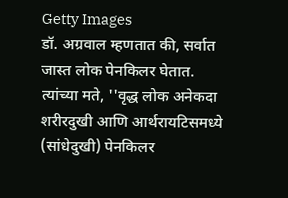Getty Images
डॉ. अग्रवाल म्हणतात की, सर्वात जास्त लोक पेनकिलर घेतात.
त्यांच्या मते, ''वृद्ध लोक अनेकदा शरीरदुखी आणि आर्थरायटिसमध्ये (सांधेदुखी) पेनकिलर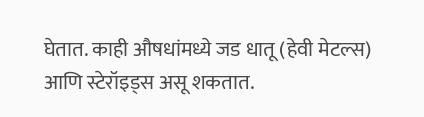घेतात. काही औषधांमध्ये जड धातू (हेवी मेटल्स) आणि स्टेरॉइड्स असू शकतात.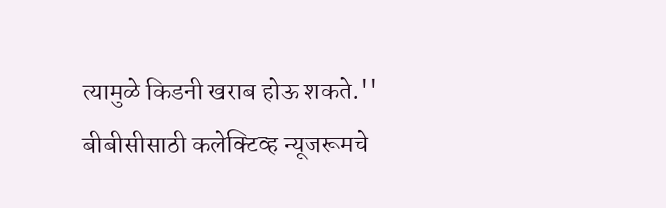त्यामुळे किडनी खराब होऊ शकते.''
बीबीसीसाठी कलेक्टिव्ह न्यूजरूमचे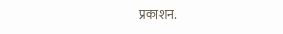प्रकाशन.